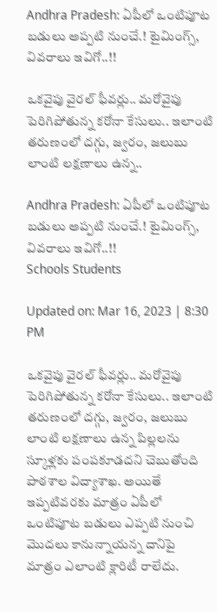Andhra Pradesh: ఏపీలో ఒంటిపూట బడులు అప్పటి నుంచే.! టైమింగ్స్, వివరాలు ఇవిగో..!!

ఒకవైపు వైరల్ ఫీవర్లు.. మరోవైపు పెరిగిపోతున్న కరోనా కేసులు.. ఇలాంటి తరుణంలో దగ్గు, జ్వరం, జలుబు లాంటి లక్షణాలు ఉన్న..

Andhra Pradesh: ఏపీలో ఒంటిపూట బడులు అప్పటి నుంచే.! టైమింగ్స్, వివరాలు ఇవిగో..!!
Schools Students

Updated on: Mar 16, 2023 | 8:30 PM

ఒకవైపు వైరల్ ఫీవర్లు.. మరోవైపు పెరిగిపోతున్న కరోనా కేసులు.. ఇలాంటి తరుణంలో దగ్గు, జ్వరం, జలుబు లాంటి లక్షణాలు ఉన్న పిల్లలను స్కూళ్లకు పంపకూడదని చెబుతోంది పాఠశాల విద్యాశాఖ. అయితే ఇప్పటివరకు మాత్రం ఏపీలో ఒంటిపూట బడులు ఎప్పటి నుంచి మొదలు కానున్నాయన్న దానిపై మాత్రం ఎలాంటి క్లారిటీ రాలేదు.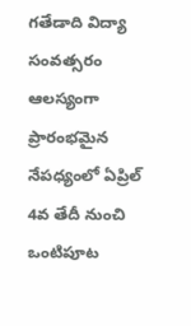గతేడాది విద్యా సంవత్సరం ఆలస్యంగా ప్రారంభమైన నేపధ్యంలో ఏప్రిల్ 4వ తేదీ నుంచి ఒంటిపూట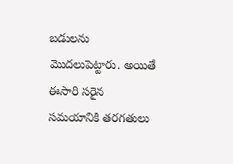బడులను మొదలుపెట్టారు. అయితే ఈసారి సరైన సమయానికి తరగతులు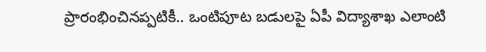ప్రారంభించినప్పటికీ.. ఒంటిపూట బడులపై ఏపీ విద్యాశాఖ ఎలాంటి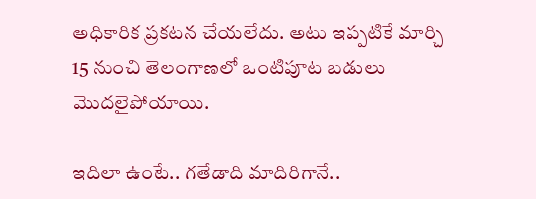అధికారిక ప్రకటన చేయలేదు. అటు ఇప్పటికే మార్చి 15 నుంచి తెలంగాణలో ఒంటిపూట బడులు మొదలైపోయాయి.

ఇదిలా ఉంటే.. గతేడాది మాదిరిగానే..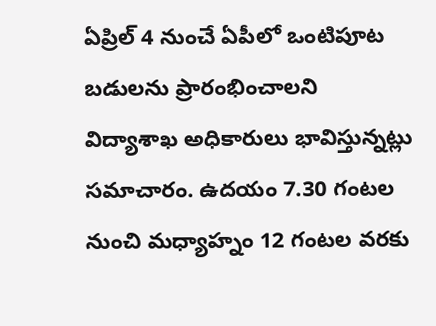ఏప్రిల్ 4 నుంచే ఏపీలో ఒంటిపూట బడులను ప్రారంభించాలని విద్యాశాఖ అధికారులు భావిస్తున్నట్లు సమాచారం. ఉదయం 7.30 గంటల నుంచి మధ్యాహ్నం 12 గంటల వరకు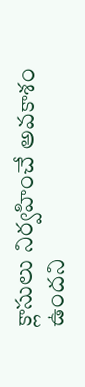క్లాసులు నిర్వహించే అవకాశం ఉందని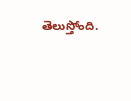తెలుస్తోంది.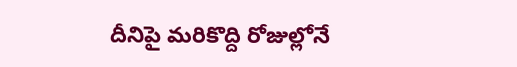దీనిపై మరికొద్ది రోజుల్లోనే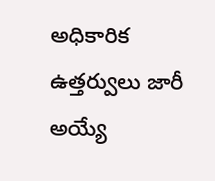అధికారిక ఉత్తర్వులు జారీ అయ్యే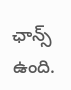ఛాన్స్ ఉంది.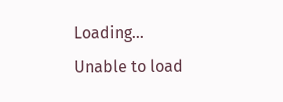Loading...
Unable to load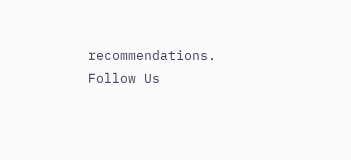recommendations.
Follow Us